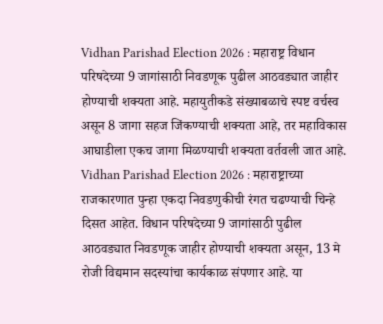Vidhan Parishad Election 2026 : महाराष्ट्र विधान परिषदेच्या 9 जागांसाठी निवडणूक पुढील आठवड्यात जाहीर होण्याची शक्यता आहे. महायुतीकडे संख्याबळाचे स्पष्ट वर्चस्व असून 8 जागा सहज जिंकण्याची शक्यता आहे, तर महाविकास आघाडीला एकच जागा मिळण्याची शक्यता वर्तवली जात आहे.
Vidhan Parishad Election 2026 : महाराष्ट्राच्या राजकारणात पुन्हा एकदा निवडणुकीची रंगत चढण्याची चिन्हे दिसत आहेत. विधान परिषदेच्या 9 जागांसाठी पुढील आठवड्यात निवडणूक जाहीर होण्याची शक्यता असून, 13 मे रोजी विद्यमान सदस्यांचा कार्यकाळ संपणार आहे. या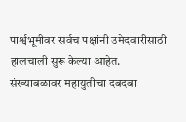पार्श्वभूमीवर सर्वच पक्षांनी उमेदवारीसाठी हालचाली सुरू केल्या आहेत.
संख्याबळावर महायुतीचा दबदबा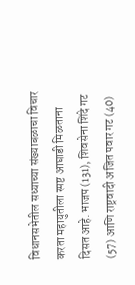विधानसभेतील सध्याच्या संख्याबळाचा विचार करता महायुतीला स्पष्ट आघाडी मिळताना दिसत आहे. भाजप (131), शिवसेना शिंदे गट (57) आणि राष्ट्रवादी अजित पवार गट (40)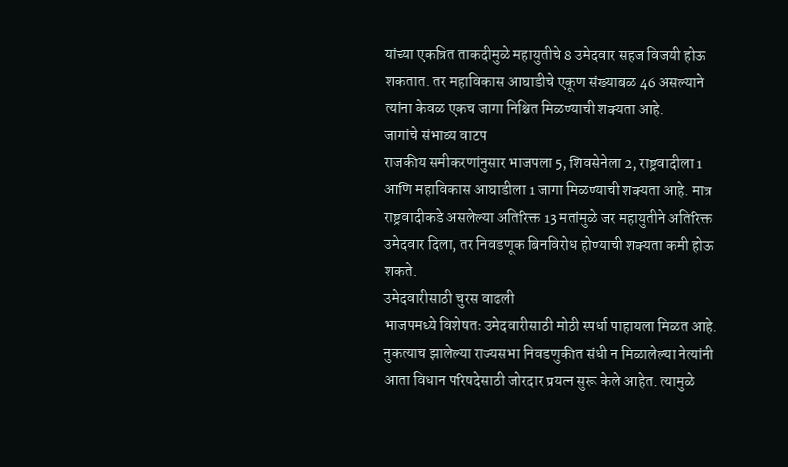यांच्या एकत्रित ताकदीमुळे महायुतीचे 8 उमेदवार सहज विजयी होऊ शकतात. तर महाविकास आघाडीचे एकूण संख्याबळ 46 असल्याने त्यांना केवळ एकच जागा निश्चित मिळण्याची शक्यता आहे.
जागांचे संभाव्य वाटप
राजकीय समीकरणांनुसार भाजपला 5, शिवसेनेला 2, राष्ट्रवादीला 1 आणि महाविकास आघाडीला 1 जागा मिळण्याची शक्यता आहे. मात्र राष्ट्रवादीकडे असलेल्या अतिरिक्त 13 मतांमुळे जर महायुतीने अतिरिक्त उमेदवार दिला, तर निवडणूक बिनविरोध होण्याची शक्यता कमी होऊ शकते.
उमेदवारीसाठी चुरस वाढली
भाजपमध्ये विशेषतः उमेदवारीसाठी मोठी स्पर्धा पाहायला मिळत आहे. नुकत्याच झालेल्या राज्यसभा निवडणुकीत संधी न मिळालेल्या नेत्यांनी आता विधान परिषदेसाठी जोरदार प्रयत्न सुरू केले आहेत. त्यामुळे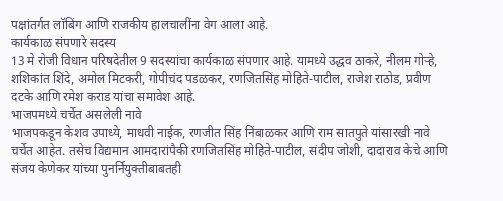पक्षांतर्गत लॉबिंग आणि राजकीय हालचालींना वेग आला आहे.
कार्यकाळ संपणारे सदस्य
13 मे रोजी विधान परिषदेतील 9 सदस्यांचा कार्यकाळ संपणार आहे. यामध्ये उद्धव ठाकरे, नीलम गोऱ्हे, शशिकांत शिंदे, अमोल मिटकरी, गोपीचंद पडळकर, रणजितसिंह मोहिते-पाटील, राजेश राठोड, प्रवीण दटके आणि रमेश कराड यांचा समावेश आहे.
भाजपमध्ये चर्चेत असलेली नावे
भाजपकडून केशव उपाध्ये, माधवी नाईक, रणजीत सिंह निंबाळकर आणि राम सातपुते यांसारखी नावे चर्चेत आहेत. तसेच विद्यमान आमदारांपैकी रणजितसिंह मोहिते-पाटील, संदीप जोशी, दादाराव केचे आणि संजय केणेकर यांच्या पुनर्नियुक्तीबाबतही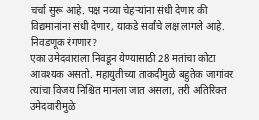चर्चा सुरू आहे. पक्ष नव्या चेहऱ्यांना संधी देणार की विद्यमानांना संधी देणार, याकडे सर्वांचे लक्ष लागले आहे.
निवडणूक रंगणार?
एका उमेदवाराला निवडून येण्यासाठी 28 मतांचा कोटा आवश्यक असतो. महायुतीच्या ताकदीमुळे बहुतेक जागांवर त्यांचा विजय निश्चित मानला जात असला, तरी अतिरिक्त उमेदवारीमुळे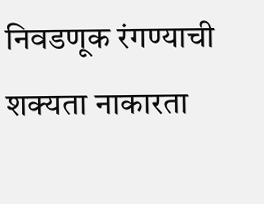निवडणूक रंगण्याची शक्यता नाकारता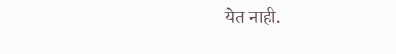येत नाही.